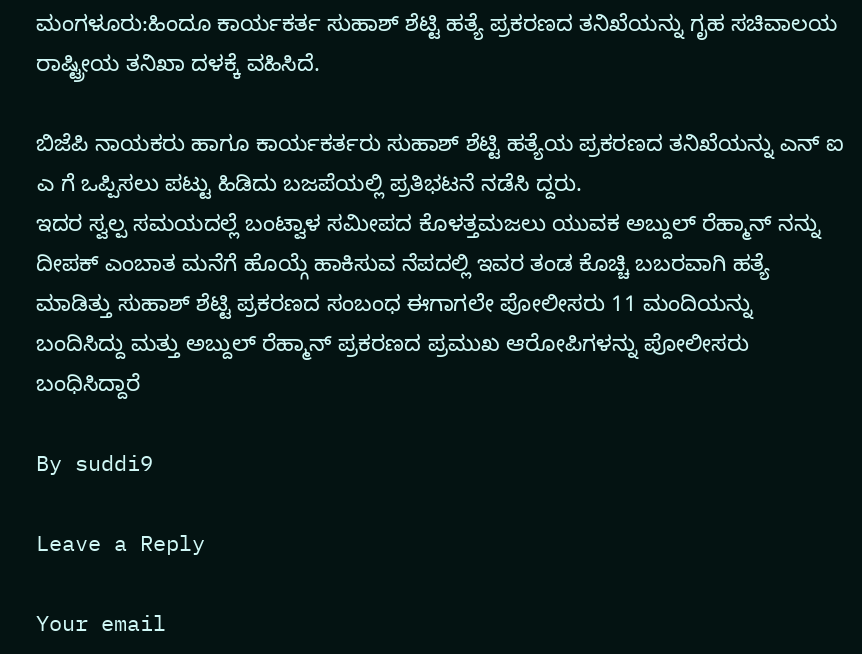ಮಂಗಳೂರು:ಹಿಂದೂ ಕಾರ್ಯಕರ್ತ ಸುಹಾಶ್‌ ಶೆಟ್ಟಿ ಹತ್ಯೆ ಪ್ರಕರಣದ ತನಿಖೆಯನ್ನು ಗೃಹ ಸಚಿವಾಲಯ ರಾಷ್ಟ್ರೀಯ ತನಿಖಾ ದಳಕ್ಕೆ ವಹಿಸಿದೆ.

ಬಿಜೆಪಿ ನಾಯಕರು ಹಾಗೂ ಕಾರ್ಯಕರ್ತರು ಸುಹಾಶ್‌ ಶೆಟ್ಟಿ ಹತ್ಯೆಯ ಪ್ರಕರಣದ ತನಿಖೆಯನ್ನು ಎನ್‌ ಐ ಎ ಗೆ ಒಪ್ಪಿಸಲು ಪಟ್ಟು ಹಿಡಿದು ಬಜಪೆಯಲ್ಲಿ ಪ್ರತಿಭಟನೆ ನಡೆಸಿ ದ್ದರು.
ಇದರ ಸ್ವಲ್ಪ ಸಮಯದಲ್ಲೆ ಬಂಟ್ವಾಳ ಸಮೀಪದ ಕೊಳತ್ತಮಜಲು ಯುವಕ ಅಬ್ದುಲ್‌ ರೆಹ್ಮಾನ್‌ ನನ್ನು ದೀಪಕ್‌ ಎಂಬಾತ ಮನೆಗೆ ಹೊಯ್ಗೆ ಹಾಕಿಸುವ ನೆಪದಲ್ಲಿ ಇವರ ತಂಡ ಕೊಚ್ಚಿ ಬಬರವಾಗಿ ಹತ್ಯೆ ಮಾಡಿತ್ತು ಸುಹಾಶ್‌ ಶೆಟ್ಟಿ ಪ್ರಕರಣದ ಸಂಬಂಧ ಈಗಾಗಲೇ ಪೋಲೀಸರು 11 ಮಂದಿಯನ್ನು ಬಂದಿಸಿದ್ದು ಮತ್ತು ಅಬ್ದುಲ್‌ ರೆಹ್ಮಾನ್‌ ಪ್ರಕರಣದ ಪ್ರಮುಖ ಆರೋಪಿಗಳನ್ನು ಪೋಲೀಸರು ಬಂಧಿಸಿದ್ದಾರೆ

By suddi9

Leave a Reply

Your email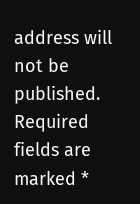address will not be published. Required fields are marked *